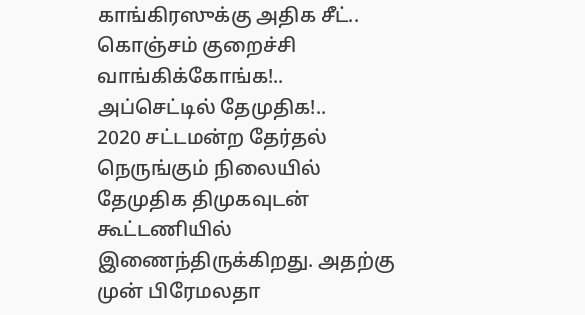காங்கிரஸுக்கு அதிக சீட்.. கொஞ்சம் குறைச்சி வாங்கிக்கோங்க!.. அப்செட்டில் தேமுதிக!..
2020 சட்டமன்ற தேர்தல் நெருங்கும் நிலையில் தேமுதிக திமுகவுடன் கூட்டணியில் இணைந்திருக்கிறது. அதற்கு முன் பிரேமலதா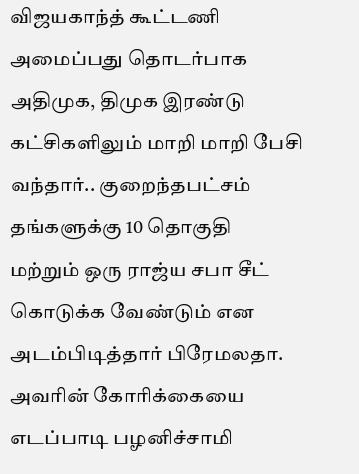விஜயகாந்த் கூட்டணி அமைப்பது தொடர்பாக அதிமுக, திமுக இரண்டு கட்சிகளிலும் மாறி மாறி பேசி வந்தார்.. குறைந்தபட்சம் தங்களுக்கு 10 தொகுதி மற்றும் ஒரு ராஜ்ய சபா சீட் கொடுக்க வேண்டும் என அடம்பிடித்தார் பிரேமலதா. அவரின் கோரிக்கையை எடப்பாடி பழனிச்சாமி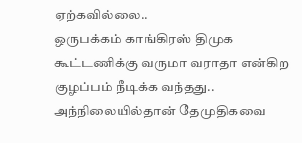ஏற்கவில்லை..
ஒருபக்கம் காங்கிரஸ் திமுக கூட்டணிக்கு வருமா வராதா என்கிற குழப்பம் நீடிக்க வந்தது.. அந்நிலையில்தான் தேமுதிகவை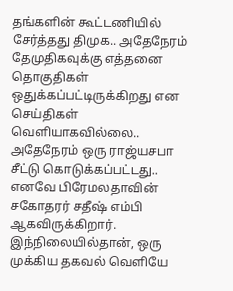தங்களின் கூட்டணியில் சேர்த்தது திமுக.. அதேநேரம் தேமுதிகவுக்கு எத்தனை தொகுதிகள் ஒதுக்கப்பட்டிருக்கிறது என செய்திகள் வெளியாகவில்லை.. அதேநேரம் ஒரு ராஜ்யசபா சீட்டு கொடுக்கப்பட்டது.. எனவே பிரேமலதாவின் சகோதரர் சதீஷ் எம்பி ஆகவிருக்கிறார்.
இந்நிலையில்தான், ஒரு முக்கிய தகவல் வெளியே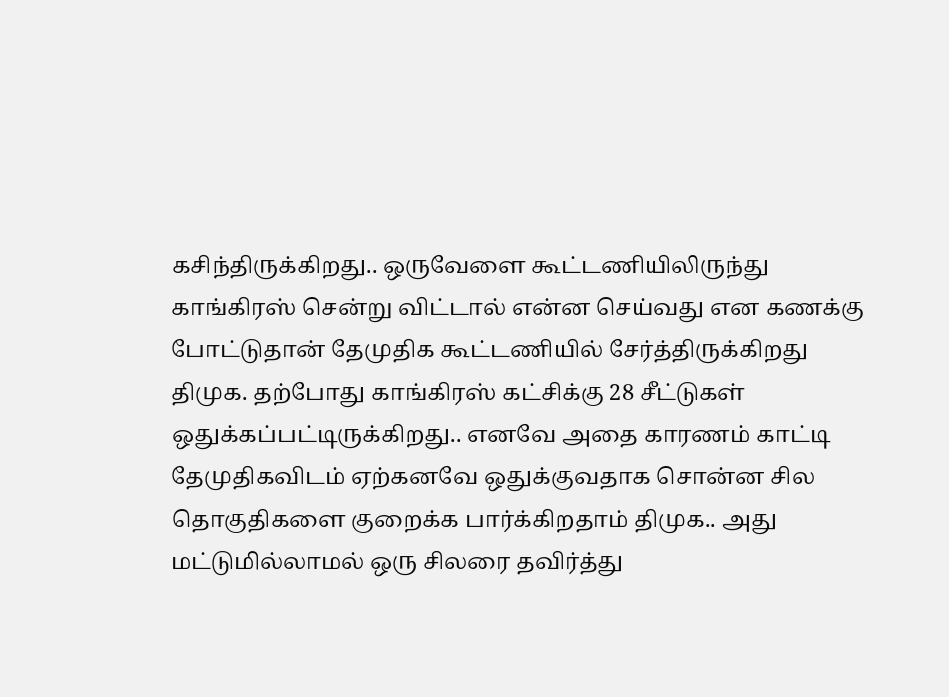கசிந்திருக்கிறது.. ஒருவேளை கூட்டணியிலிருந்து காங்கிரஸ் சென்று விட்டால் என்ன செய்வது என கணக்கு போட்டுதான் தேமுதிக கூட்டணியில் சேர்த்திருக்கிறது திமுக. தற்போது காங்கிரஸ் கட்சிக்கு 28 சீட்டுகள் ஒதுக்கப்பட்டிருக்கிறது.. எனவே அதை காரணம் காட்டி தேமுதிகவிடம் ஏற்கனவே ஒதுக்குவதாக சொன்ன சில தொகுதிகளை குறைக்க பார்க்கிறதாம் திமுக.. அது மட்டுமில்லாமல் ஒரு சிலரை தவிர்த்து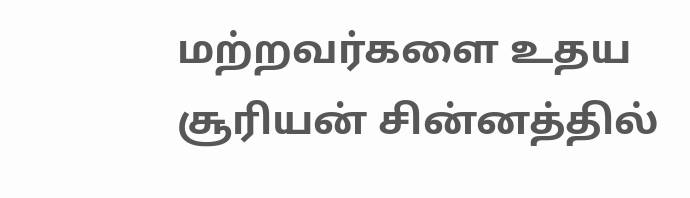மற்றவர்களை உதய சூரியன் சின்னத்தில்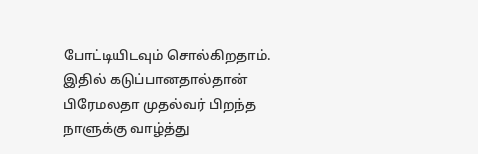போட்டியிடவும் சொல்கிறதாம்.
இதில் கடுப்பானதால்தான் பிரேமலதா முதல்வர் பிறந்த நாளுக்கு வாழ்த்து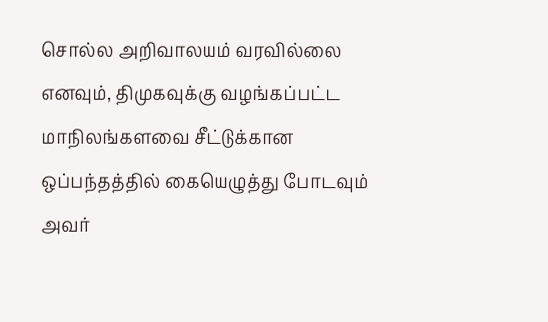சொல்ல அறிவாலயம் வரவில்லை எனவும், திமுகவுக்கு வழங்கப்பட்ட மாநிலங்களவை சீட்டுக்கான ஒப்பந்தத்தில் கையெழுத்து போடவும் அவர்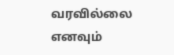வரவில்லை எனவும்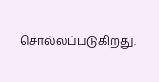சொல்லப்படுகிறது.